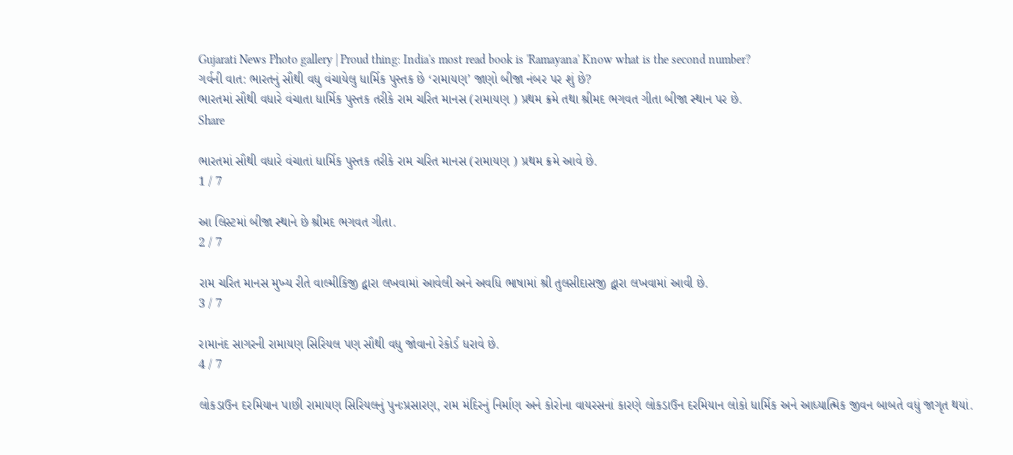Gujarati News Photo gallery | Proud thing: India's most read book is 'Ramayana' Know what is the second number?
ગર્વની વાત: ભારતનું સૌથી વધુ વંચાયેલુ ધાર્મિક પુસ્તક છે ‘રામાયણ’ જાણો બીજા નંબર પર શું છે?
ભારતમાં સૌથી વધારે વંચાતા ધાર્મિક પુસ્તક તરીકે રામ ચરિત માનસ (રામાયણ ) પ્રથમ ક્રમે તથા શ્રીમદ ભગવત ગીતા બીજા સ્થાન પર છે.
Share

ભારતમાં સૌથી વધારે વંચાતાં ધાર્મિક પુસ્તક તરીકે રામ ચરિત માનસ (રામાયણ ) પ્રથમ ક્રમે આવે છે.
1 / 7

આ લિસ્ટમાં બીજા સ્થાને છે શ્રીમદ ભગવત ગીતા.
2 / 7

રામ ચરિત માનસ મુખ્ય રીતે વાલ્મીકિજી દ્વારા લખવામાં આવેલી અને અવધિ ભાષામાં શ્રી તુલસીદાસજી દ્વારા લખવામાં આવી છે.
3 / 7

રામાનંદ સાગરની રામાયણ સિરિયલ પણ સૌથી વધુ જોવાનો રેકોર્ડ ધરાવે છે.
4 / 7

લોકડાઉન દરમિયાન પાછી રામાયણ સિરિયલનું પુનઃપ્રસારણ, રામ મંદિરનું નિર્માણ અને કોરોના વાયરસનાં કારણે લોકડાઉન દરમિયાન લોકો ધાર્મિક અને આધ્યાત્મિક જીવન બાબતે વધું જાગૃત થયાં.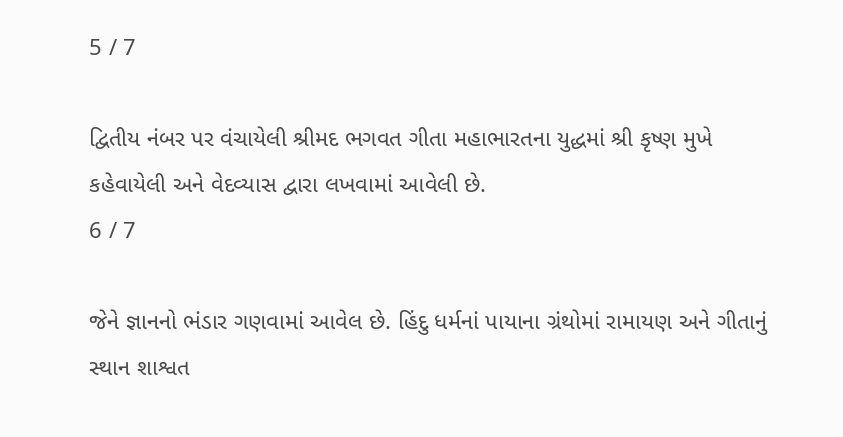5 / 7

દ્વિતીય નંબર પર વંચાયેલી શ્રીમદ ભગવત ગીતા મહાભારતના યુદ્ધમાં શ્રી કૃષ્ણ મુખે કહેવાયેલી અને વેદવ્યાસ દ્વારા લખવામાં આવેલી છે.
6 / 7

જેને જ્ઞાનનો ભંડાર ગણવામાં આવેલ છે. હિંદુ ધર્મનાં પાયાના ગ્રંથોમાં રામાયણ અને ગીતાનું સ્થાન શાશ્વત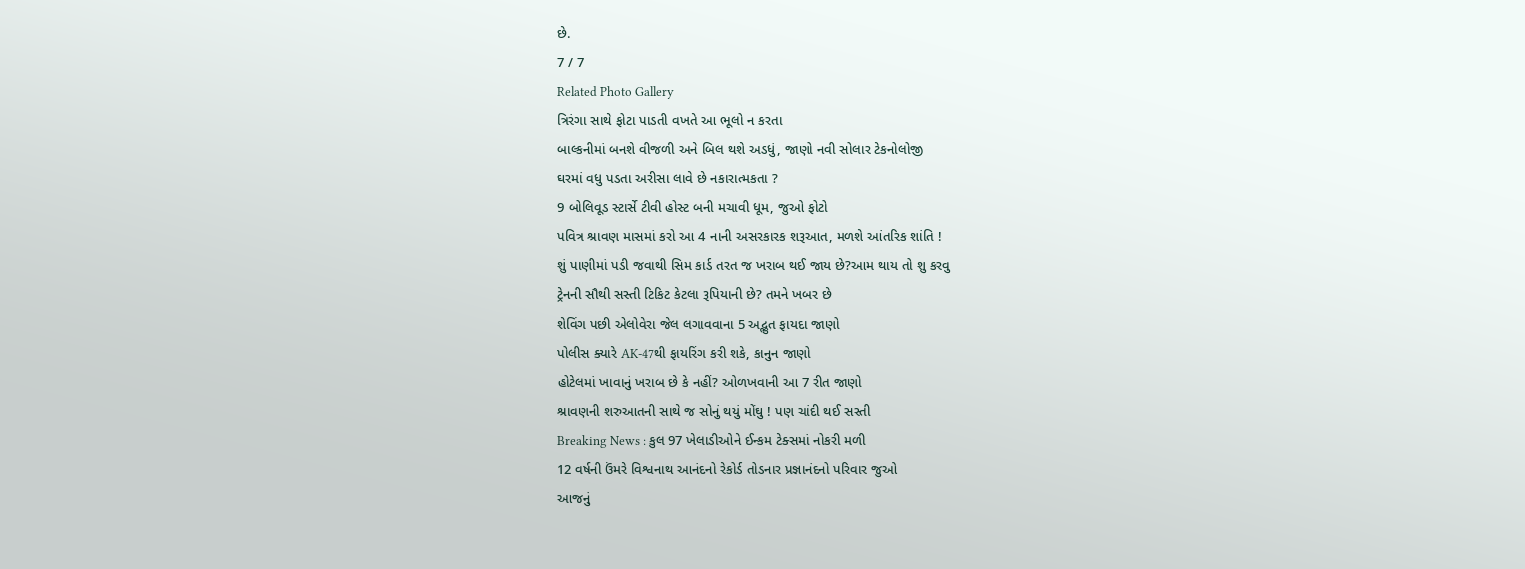છે.
7 / 7
Related Photo Gallery
ત્રિરંગા સાથે ફોટા પાડતી વખતે આ ભૂલો ન કરતા
બાલ્કનીમાં બનશે વીજળી અને બિલ થશે અડધું, જાણો નવી સોલાર ટેકનોલોજી
ઘરમાં વધુ પડતા અરીસા લાવે છે નકારાત્મકતા ?
9 બોલિવૂડ સ્ટાર્સે ટીવી હોસ્ટ બની મચાવી ધૂમ, જુઓ ફોટો
પવિત્ર શ્રાવણ માસમાં કરો આ 4 નાની અસરકારક શરૂઆત, મળશે આંતરિક શાંતિ !
શું પાણીમાં પડી જવાથી સિમ કાર્ડ તરત જ ખરાબ થઈ જાય છે?આમ થાય તો શુ કરવુ
ટ્રેનની સૌથી સસ્તી ટિકિટ કેટલા રૂપિયાની છે? તમને ખબર છે
શેવિંગ પછી એલોવેરા જેલ લગાવવાના 5 અદ્ભુત ફાયદા જાણો
પોલીસ ક્યારે AK-47થી ફાયરિંગ કરી શકે, કાનુન જાણો
હોટેલમાં ખાવાનું ખરાબ છે કે નહીં? ઓળખવાની આ 7 રીત જાણો
શ્રાવણની શરુઆતની સાથે જ સોનું થયું મોંઘુ ! પણ ચાંદી થઈ સસ્તી
Breaking News : કુલ 97 ખેલાડીઓને ઈન્કમ ટેક્સમાં નોકરી મળી
12 વર્ષની ઉંમરે વિશ્વનાથ આનંદનો રેકોર્ડ તોડનાર પ્રજ્ઞાનંદનો પરિવાર જુઓ
આજનું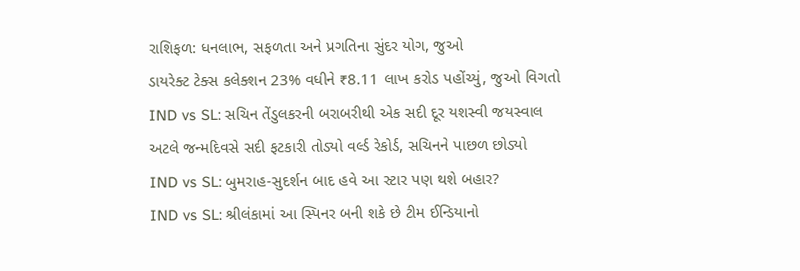રાશિફળ: ધનલાભ, સફળતા અને પ્રગતિના સુંદર યોગ, જુઓ
ડાયરેક્ટ ટેક્સ કલેક્શન 23% વધીને ₹8.11 લાખ કરોડ પહોંચ્યું, જુઓ વિગતો
IND vs SL: સચિન તેંડુલકરની બરાબરીથી એક સદી દૂર યશસ્વી જયસ્વાલ
અટલે જન્મદિવસે સદી ફટકારી તોડ્યો વર્લ્ડ રેકોર્ડ, સચિનને પાછળ છોડ્યો
IND vs SL: બુમરાહ-સુદર્શન બાદ હવે આ સ્ટાર પણ થશે બહાર?
IND vs SL: શ્રીલંકામાં આ સ્પિનર બની શકે છે ટીમ ઈન્ડિયાનો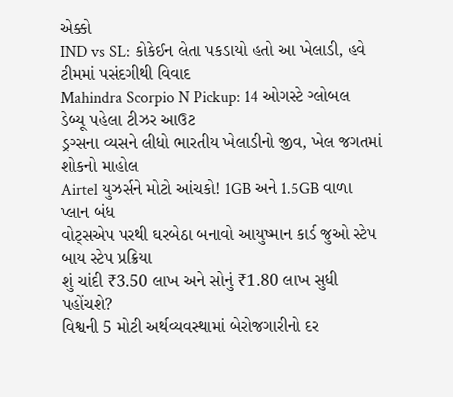એક્કો
IND vs SL: કોકેઈન લેતા પકડાયો હતો આ ખેલાડી, હવે ટીમમાં પસંદગીથી વિવાદ
Mahindra Scorpio N Pickup: 14 ઓગસ્ટે ગ્લોબલ ડેબ્યૂ પહેલા ટીઝર આઉટ
ડ્રગ્સના વ્યસને લીધો ભારતીય ખેલાડીનો જીવ, ખેલ જગતમાં શોકનો માહોલ
Airtel યુઝર્સને મોટો આંચકો! 1GB અને 1.5GB વાળા પ્લાન બંધ
વોટ્સએપ પરથી ઘરબેઠા બનાવો આયુષ્માન કાર્ડ જુઓ સ્ટેપ બાય સ્ટેપ પ્રક્રિયા
શું ચાંદી ₹3.50 લાખ અને સોનું ₹1.80 લાખ સુધી પહોંચશે?
વિશ્વની 5 મોટી અર્થવ્યવસ્થામાં બેરોજગારીનો દર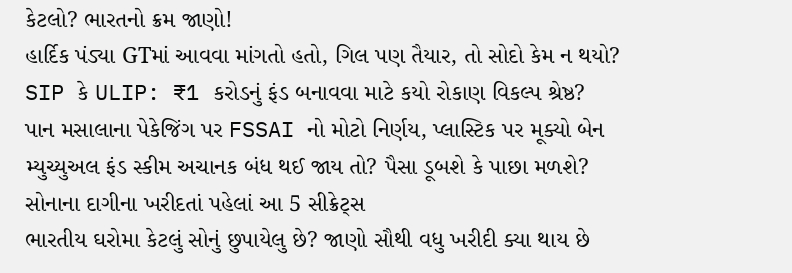કેટલો? ભારતનો ક્રમ જાણો!
હાર્દિક પંડ્યા GTમાં આવવા માંગતો હતો, ગિલ પણ તૈયાર, તો સોદો કેમ ન થયો?
SIP કે ULIP: ₹1 કરોડનું ફંડ બનાવવા માટે કયો રોકાણ વિકલ્પ શ્રેષ્ઠ?
પાન મસાલાના પેકેજિંગ પર FSSAI નો મોટો નિર્ણય, પ્લાસ્ટિક પર મૂક્યો બેન
મ્યુચ્યુઅલ ફંડ સ્કીમ અચાનક બંધ થઈ જાય તો? પૈસા ડૂબશે કે પાછા મળશે?
સોનાના દાગીના ખરીદતાં પહેલાં આ 5 સીક્રેટ્સ
ભારતીય ઘરોમા કેટલું સોનું છુપાયેલુ છે? જાણો સૌથી વધુ ખરીદી ક્યા થાય છે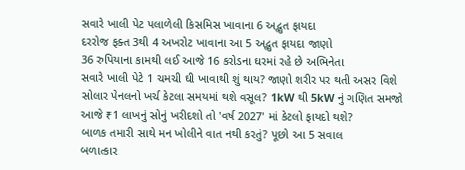સવારે ખાલી પેટ પલાળેલી કિસમિસ ખાવાના 6 અદ્ભુત ફાયદા
દરરોજ ફક્ત 3થી 4 અખરોટ ખાવાના આ 5 અદ્ભુત ફાયદા જાણો
36 રુપિયાના કામથી લઈ આજે 16 કરોડના ઘરમાં રહે છે અભિનેતા
સવારે ખાલી પેટે 1 ચમચી ઘી ખાવાથી શું થાય? જાણો શરીર પર થતી અસર વિશે
સોલાર પેનલનો ખર્ચ કેટલા સમયમાં થશે વસૂલ? 1kW થી 5kW નું ગણિત સમજો
આજે ₹1 લાખનું સોનું ખરીદશો તો 'વર્ષ 2027' માં કેટલો ફાયદો થશે?
બાળક તમારી સાથે મન ખોલીને વાત નથી કરતું? પૂછો આ 5 સવાલ
બળાત્કાર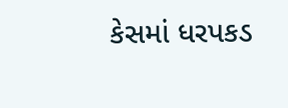કેસમાં ધરપકડ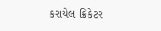કરાયેલ ક્રિકેટર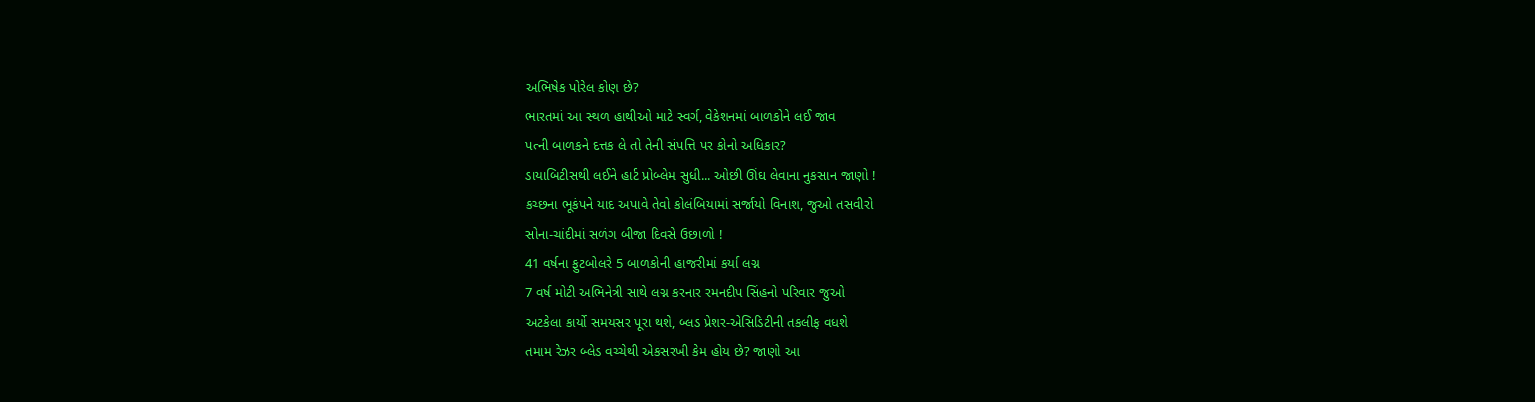અભિષેક પોરેલ કોણ છે?
ભારતમાં આ સ્થળ હાથીઓ માટે સ્વર્ગ, વેકેશનમાં બાળકોને લઈ જાવ
પત્ની બાળકને દત્તક લે તો તેની સંપત્તિ પર કોનો અધિકાર?
ડાયાબિટીસથી લઈને હાર્ટ પ્રોબ્લેમ સુધી... ઓછી ઊંઘ લેવાના નુકસાન જાણો !
કચ્છના ભૂકંપને યાદ અપાવે તેવો કોલંબિયામાં સર્જાયો વિનાશ, જુઓ તસવીરો
સોના-ચાંદીમાં સળંગ બીજા દિવસે ઉછાળો !
41 વર્ષના ફુટબોલરે 5 બાળકોની હાજરીમાં કર્યા લગ્ન
7 વર્ષ મોટી અભિનેત્રી સાથે લગ્ન કરનાર રમનદીપ સિંહનો પરિવાર જુઓ
અટકેલા કાર્યો સમયસર પૂરા થશે, બ્લડ પ્રેશર-એસિડિટીની તકલીફ વધશે
તમામ રેઝર બ્લેડ વચ્ચેથી એકસરખી કેમ હોય છે? જાણો આ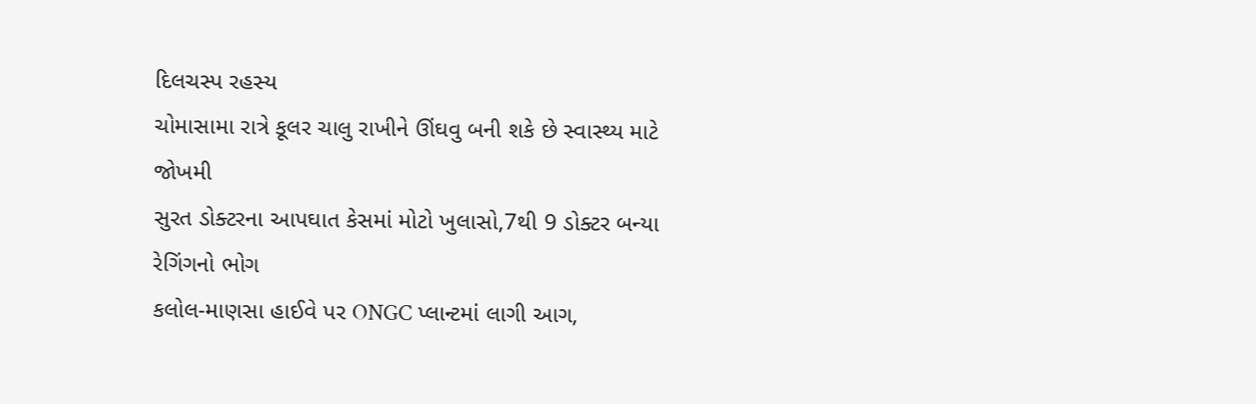દિલચસ્પ રહસ્ય
ચોમાસામા રાત્રે કૂલર ચાલુ રાખીને ઊંઘવુ બની શકે છે સ્વાસ્થ્ય માટે જોખમી
સુરત ડોક્ટરના આપઘાત કેસમાં મોટો ખુલાસો,7થી 9 ડોક્ટર બન્યા રેગિંગનો ભોગ
કલોલ-માણસા હાઈવે પર ONGC પ્લાન્ટમાં લાગી આગ,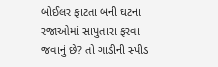બોઈલર ફાટતા બની ઘટના
રજાઓમાં સાપુતારા ફરવા જવાનું છે? તો ગાડીની સ્પીડ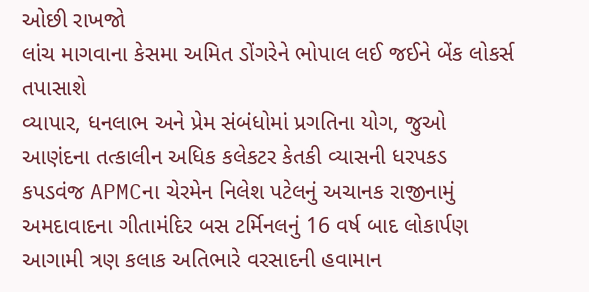ઓછી રાખજો
લાંચ માગવાના કેસમા અમિત ડોંગરેને ભોપાલ લઈ જઈને બેંક લોકર્સ તપાસાશે
વ્યાપાર, ધનલાભ અને પ્રેમ સંબંધોમાં પ્રગતિના યોગ, જુઓ
આણંદના તત્કાલીન અધિક કલેકટર કેતકી વ્યાસની ધરપકડ
કપડવંજ APMCના ચેરમેન નિલેશ પટેલનું અચાનક રાજીનામું
અમદાવાદના ગીતામંદિર બસ ટર્મિનલનું 16 વર્ષ બાદ લોકાર્પણ
આગામી ત્રણ કલાક અતિભારે વરસાદની હવામાન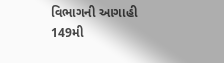વિભાગની આગાહી
149મી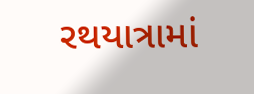રથયાત્રામાં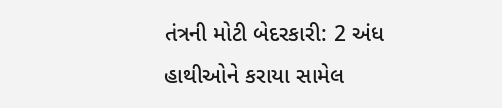તંત્રની મોટી બેદરકારી: 2 અંધ હાથીઓને કરાયા સામેલ